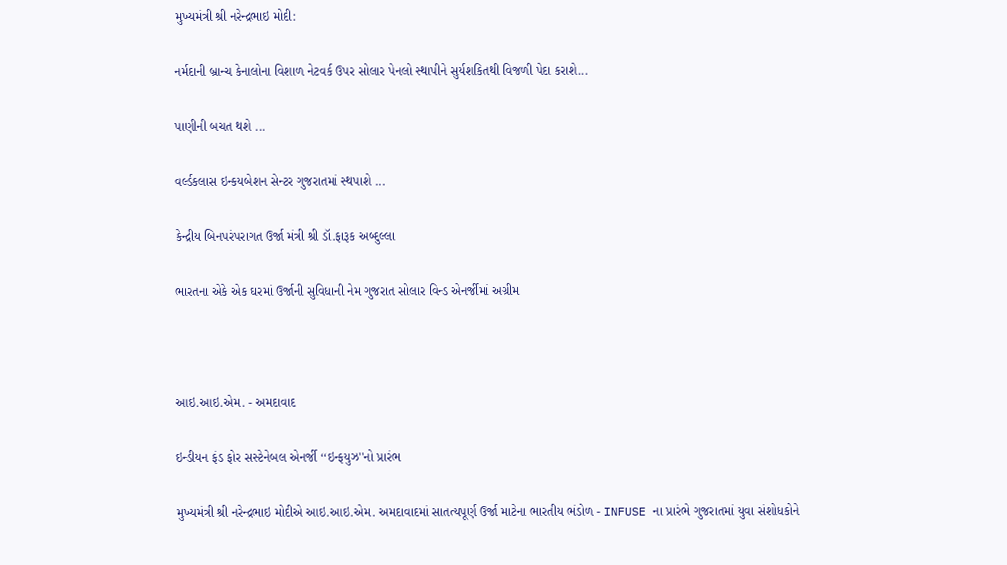મુખ્‍યમંત્રી શ્રી નરેન્‍દ્રભાઇ મોદી:

નર્મદાની બ્રાન્‍ચ કેનાલોના વિશાળ નેટવર્ક ઉપર સોલાર પેનલો સ્‍થાપીને સુર્યશકિતથી વિજળી પેદા કરાશે...

પાણીની બચત થશે ...

વર્લ્‍ડકલાસ ઇન્‍કયબેશન સેન્‍ટર ગુજરાતમાં સ્‍થપાશે ...

કેન્‍દ્રીય બિનપરંપરાગત ઉર્જા મંત્રી શ્રી ડૉ.ફારૂક અબ્‍દુલ્લા

ભારતના એકે એક ઘરમાં ઉર્જાની સુવિધાની નેમ ગુજરાત સોલાર વિન્‍ડ એનર્જીમાં અગ્રીમ



આઇ.આઇ.એમ. - અમદાવાદ

ઇન્‍ડીયન ફંડ ફોર સસ્‍ટેનેબલ એનર્જી ‘‘ઇન્‍ફયુઝ''નો પ્રારંભ

મુખ્‍યમંત્રી શ્રી નરેન્‍દ્રભાઇ મોદીએ આઇ.આઇ.એમ. અમદાવાદમાં સાતત્‍યપૂર્ણ ઉર્જા માટેના ભારતીય ભંડોળ - INFUSE ના પ્રારંભે ગુજરાતમાં યુવા સંશોધકોને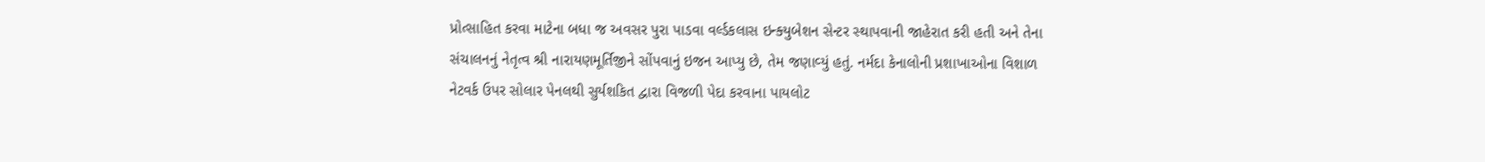પ્રોત્‍સાહિત કરવા માટેના બધા જ અવસર પુરા પાડવા વર્લ્‍ડકલાસ ઇન્‍ક્‍યુબેશન સેન્‍ટર સ્‍થાપવાની જાહેરાત કરી હતી અને તેના સંચાલનનું નેતૃત્‍વ શ્રી નારાયણમૂર્તિજીને સોંપવાનું ઇજન આપ્‍યુ છે, તેમ જણાવ્‍યું હતું. નર્મદા કેનાલોની પ્રશાખાઓના વિશાળ નેટવર્ક ઉપર સોલાર પેનલથી સુર્યશકિત દ્વારા વિજળી પેદા કરવાના પાયલોટ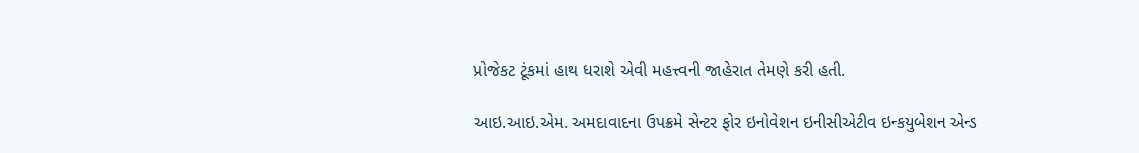પ્રોજેકટ ટૂંકમાં હાથ ધરાશે એવી મહત્ત્વની જાહેરાત તેમણે કરી હતી.

આઇ.આઇ.એમ. અમદાવાદના ઉપક્રમે સેન્‍ટર ફોર ઇનોવેશન ઇનીસીએટીવ ઇન્‍કયુબેશન એન્‍ડ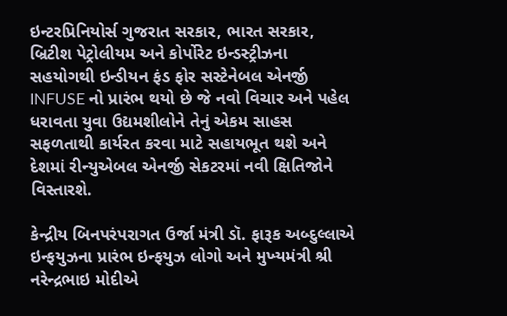ઇન્‍ટરપ્રિનિયોર્સ ગુજરાત સરકાર, ભારત સરકાર, બ્રિટીશ પેટ્રોલીયમ અને કોર્પોરેટ ઇન્‍ડસ્‍ટ્રીઝના સહયોગથી ઇન્‍ડીયન ફંડ ફોર સસ્‍ટેનેબલ એનર્જી INFUSE નો પ્રારંભ થયો છે જે નવો વિચાર અને પહેલ ધરાવતા યુવા ઉદ્યમશીલોને તેનું એકમ સાહસ સફળતાથી કાર્યરત કરવા માટે સહાયભૂત થશે અને દેશમાં રીન્‍યુએબલ એનર્જી સેકટરમાં નવી ક્ષિતિજોને વિસ્‍તારશે.

કેન્‍દ્રીય બિનપરંપરાગત ઉર્જા મંત્રી ડૉ. ફારૂક અબ્‍દુલ્લાએ ઇન્‍ફયુઝના પ્રારંભ ઇન્‍ફયુઝ લોગો અને મુખ્‍યમંત્રી શ્રી નરેન્‍દ્રભાઇ મોદીએ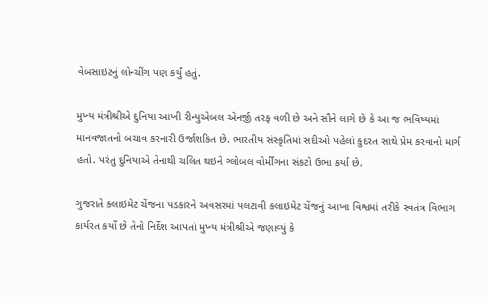વેબસાઇટનું લોન્‍ચીંગ પણ કર્યું હતું.

મુખ્‍ય મંત્રીશ્રીએ દુનિયા આખી રીન્‍યુએબલ એનર્જી તરફ વળી છે અને સૌને લાગે છે કે આ જ ભવિષ્‍યમાં માનવજાતનો બચાવ કરનારી ઉર્જાશકિત છે. ભારતીય સંસ્‍કૃતિમાં સદીઓ પહેલાં કુદરત સાથે પ્રેમ કરવાનો માર્ગ હતો. પરંતુ દુનિયાએ તેનાથી ચલિત થઇને ગ્‍લોબલ વોર્મીંગના સંકટો ઉભા કર્યા છે.

ગુજરાતે ક્‍લાઇમેટ ચેંજના પડકારને અવસરમાં પલટાવી કલાઇમેટ ચેંજનું આખા વિશ્વમાં તરીકે સ્‍વતંત્ર વિભાગ કાર્યરત કર્યો છે તેનો નિર્દેશ આપતાં મુખ્‍ય મંત્રીશ્રીએ જણાવ્‍યું કે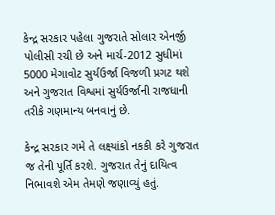કેન્‍દ્ર સરકાર પહેલા ગુજરાતે સોલાર એનર્જી પોલીસી રચી છે અને માર્ચ-2012 સુધીમાં 5000 મેગાવોટ સુર્યઉર્જા વિજળી પ્રગટ થશે અને ગુજરાત વિશ્વમાં સુર્યઉર્જાની રાજધાની તરીકે ગણમાન્‍ય બનવાનું છે.

કેન્‍દ્ર સરકાર ગમે તે લક્ષ્યાંકો નકકી કરે ગુજરાત જ તેની પૂર્તિ કરશે. ગુજરાત તેનું દાયિત્‍વ નિભાવશે એમ તેમણે જણાવ્‍યું હતું.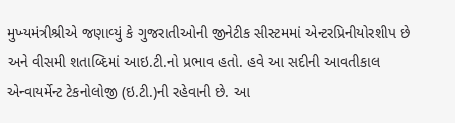મુખ્‍યમંત્રીશ્રીએ જણાવ્‍યું કે ગુજરાતીઓની જીનેટીક સીસ્‍ટમમાં એન્‍ટરપ્રિનીયોરશીપ છે અને વીસમી શતાબ્‍દિમાં આઇ.ટી.નો પ્રભાવ હતો. હવે આ સદીની આવતીકાલ એન્‍વાયર્મેન્‍ટ ટેકનોલોજી (ઇ.ટી.)ની રહેવાની છે. આ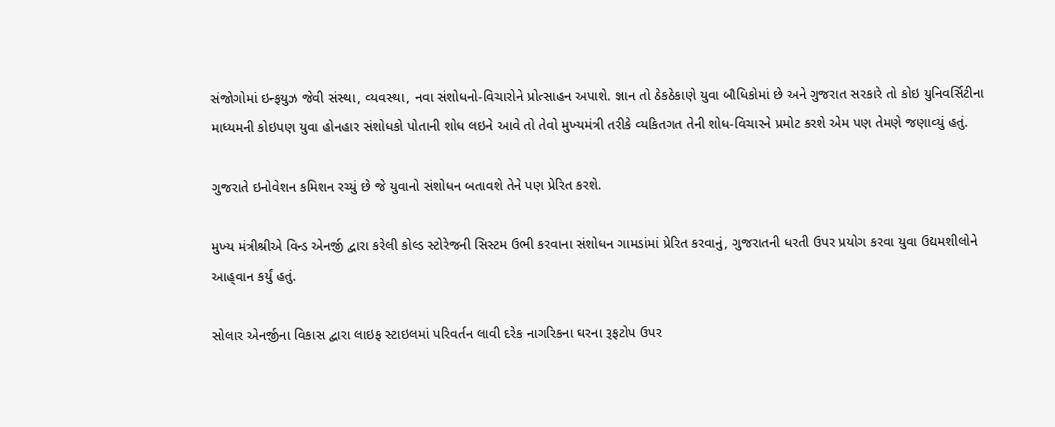સંજોગોમાં ઇન્‍ફયુઝ જેવી સંસ્‍થા, વ્‍યવસ્‍થા, નવા સંશોધનો-વિચારોને પ્રોત્‍સાહન અપાશે. જ્ઞાન તો ઠેકઠેકાણે યુવા બૌધિકોમાં છે અને ગુજરાત સરકારે તો કોઇ યુનિવર્સિટીના માધ્‍યમની કોઇપણ યુવા હોનહાર સંશોધકો પોતાની શોધ લઇને આવે તો તેવો મુખ્‍યમંત્રી તરીકે વ્‍યકિતગત તેની શોધ-વિચારને પ્રમોટ કરશે એમ પણ તેમણે જણાવ્‍યું હતું.

ગુજરાતે ઇનોવેશન કમિશન રચ્‍યું છે જે યુવાનો સંશોધન બતાવશે તેને પણ પ્રેરિત કરશે.

મુખ્‍ય મંત્રીશ્રીએ વિન્‍ડ એનર્જી દ્વારા કરેલી કોલ્‍ડ સ્‍ટોરેજની સિસ્‍ટમ ઉભી કરવાના સંશોધન ગામડાંમાં પ્રેરિત કરવાનું, ગુજરાતની ધરતી ઉપર પ્રયોગ કરવા યુવા ઉદ્યમશીલોને આહ્‌વાન કર્યું હતું.

સોલાર એનર્જીના વિકાસ દ્વારા લાઇફ સ્‍ટાઇલમાં પરિવર્તન લાવી દરેક નાગરિકના ઘરના રૂફટોપ ઉપર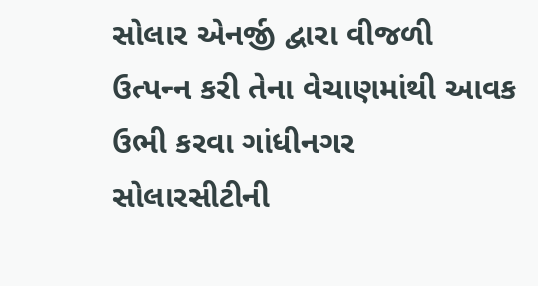સોલાર એનર્જી દ્વારા વીજળી ઉત્‍પન્‍ન કરી તેના વેચાણમાંથી આવક ઉભી કરવા ગાંધીનગર સોલારસીટીની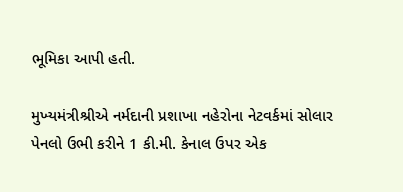ભૂમિકા આપી હતી.

મુખ્‍યમંત્રીશ્રીએ નર્મદાની પ્રશાખા નહેરોના નેટવર્કમાં સોલાર પેનલો ઉભી કરીને 1 કી.મી. કેનાલ ઉપર એક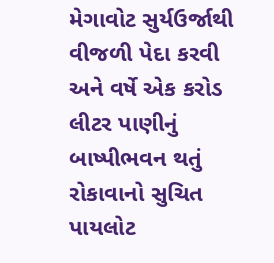મેગાવોટ સુર્યઉર્જાથી વીજળી પેદા કરવી અને વર્ષે એક કરોડ લીટર પાણીનું બાષ્‍પીભવન થતું રોકાવાનો સુચિત પાયલોટ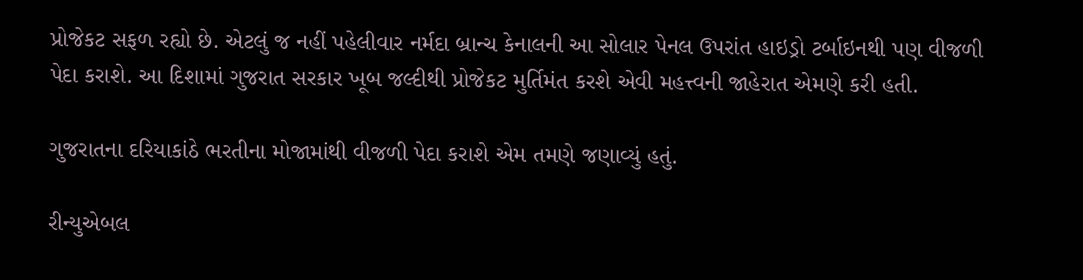પ્રોજેકટ સફળ રહ્યો છે. એટલું જ નહીં પહેલીવાર નર્મદા બ્રાન્‍ચ કેનાલની આ સોલાર પેનલ ઉપરાંત હાઇડ્રો ટર્બાઇનથી પણ વીજળી પેદા કરાશે. આ દિશામાં ગુજરાત સરકાર ખૂબ જલ્‍દીથી પ્રોજેકટ મુર્તિમંત કરશે એવી મહત્ત્વની જાહેરાત એમણે કરી હતી.

ગુજરાતના દરિયાકાંઠે ભરતીના મોજામાંથી વીજળી પેદા કરાશે એમ તમણે જણાવ્‍યું હતું.

રીન્‍યુએબલ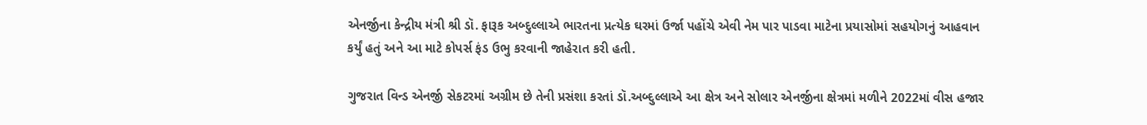એનર્જીના કેન્‍દ્રીય મંત્રી શ્રી ડૉ. ફારૂક અબ્‍દુલ્લાએ ભારતના પ્રત્‍યેક ઘરમાં ઉર્જા પહોંચે એવી નેમ પાર પાડવા માટેના પ્રયાસોમાં સહયોગનું આહવાન કર્યું હતું અને આ માટે કોપર્સ ફંડ ઉભુ કરવાની જાહેરાત કરી હતી.

ગુજરાત વિન્‍ડ એનર્જી સેકટરમાં અગ્રીમ છે તેની પ્રસંશા કરતાં ડૉ.અબ્‍દુલ્‍લાએ આ ક્ષેત્ર અને સોલાર એનર્જીના ક્ષેત્રમાં મળીને 2022માં વીસ હજાર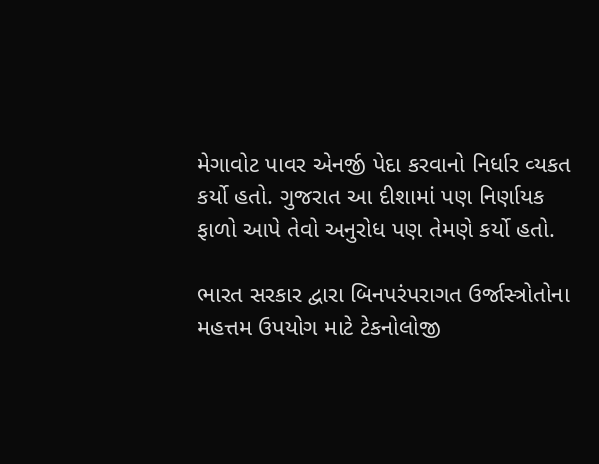મેગાવોટ પાવર એનર્જી પેદા કરવાનો નિર્ધાર વ્‍યકત કર્યો હતો. ગુજરાત આ દીશામાં પણ નિર્ણાયક ફાળો આપે તેવો અનુરોધ પણ તેમણે કર્યો હતો.

ભારત સરકાર દ્વારા બિનપરંપરાગત ઉર્જાસ્ત્રોતોના મહત્તમ ઉપયોગ માટે ટેકનોલોજી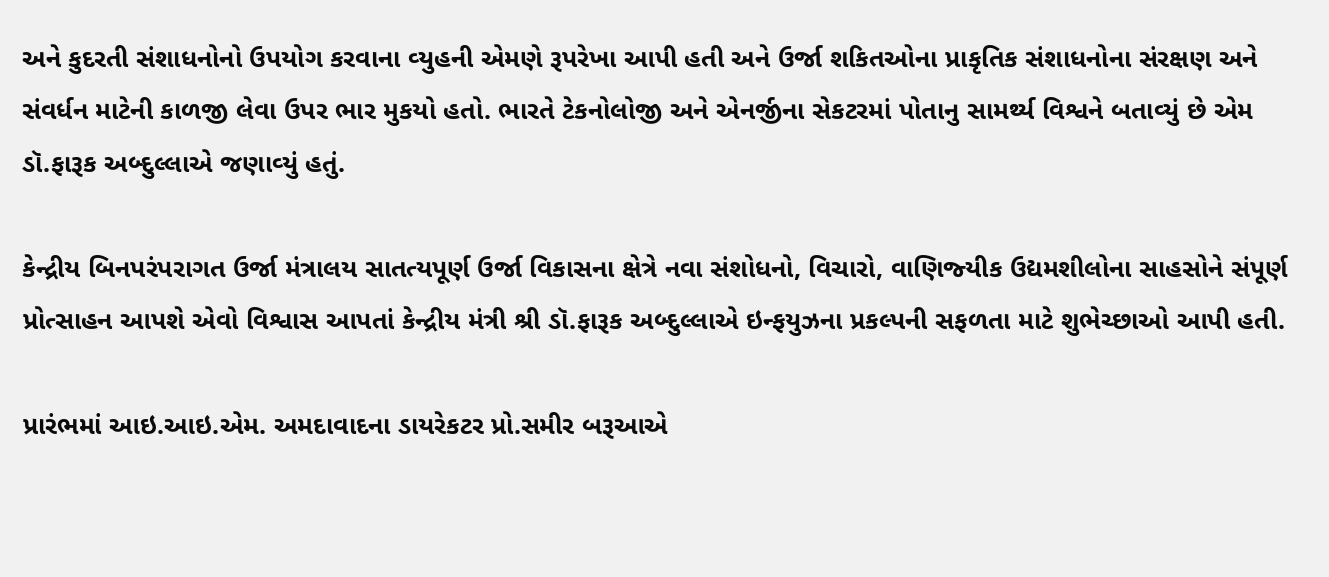અને કુદરતી સંશાધનોનો ઉપયોગ કરવાના વ્‍યુહની એમણે રૂપરેખા આપી હતી અને ઉર્જા શકિતઓના પ્રાકૃતિક સંશાધનોના સંરક્ષણ અને સંવર્ધન માટેની કાળજી લેવા ઉપર ભાર મુકયો હતો. ભારતે ટેકનોલોજી અને એનર્જીના સેકટરમાં પોતાનુ સામર્થ્‍ય વિશ્વને બતાવ્‍યું છે એમ ડૉ.ફારૂક અબ્‍દુલ્લાએ જણાવ્‍યું હતું.

કેન્‍દ્રીય બિનપરંપરાગત ઉર્જા મંત્રાલય સાતત્‍યપૂર્ણ ઉર્જા વિકાસના ક્ષેત્રે નવા સંશોધનો, વિચારો, વાણિજ્‍યીક ઉદ્યમશીલોના સાહસોને સંપૂર્ણ પ્રોત્‍સાહન આપશે એવો વિશ્વાસ આપતાં કેન્‍દ્રીય મંત્રી શ્રી ડૉ.ફારૂક અબ્‍દુલ્લાએ ઇન્‍ફયુઝના પ્રકલ્‍પની સફળતા માટે શુભેચ્‍છાઓ આપી હતી.

પ્રારંભમાં આઇ.આઇ.એમ. અમદાવાદના ડાયરેકટર પ્રો.સમીર બરૂઆએ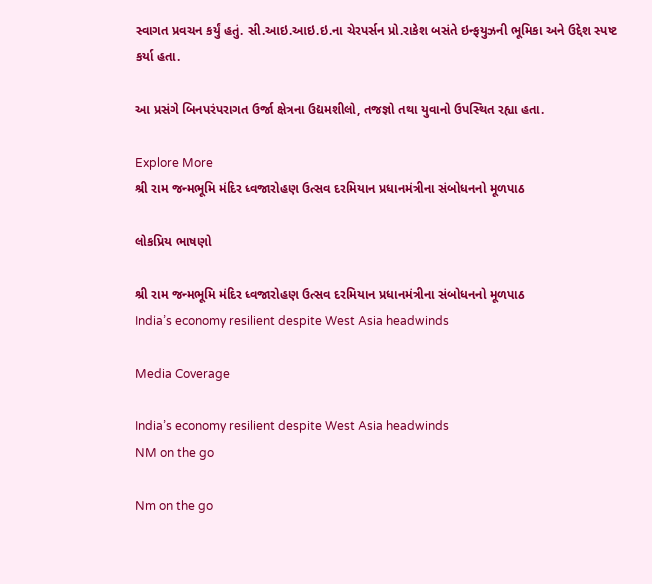સ્‍વાગત પ્રવચન કર્યું હતું. સી.આઇ.આઇ.ઇ.ના ચેરપર્સન પ્રો.રાકેશ બસંતે ઇન્‍ફયુઝની ભૂમિકા અને ઉદ્દેશ સ્‍પષ્‍ટ કર્યા હતા.

આ પ્રસંગે બિનપરંપરાગત ઉર્જા ક્ષેત્રના ઉદ્યમશીલો, તજજ્ઞો તથા યુવાનો ઉપસ્‍થિત રહ્યા હતા.

Explore More
શ્રી રામ જન્મભૂમિ મંદિર ધ્વજારોહણ ઉત્સવ દરમિયાન પ્રધાનમંત્રીના સંબોધનનો મૂળપાઠ

લોકપ્રિય ભાષણો

શ્રી રામ જન્મભૂમિ મંદિર ધ્વજારોહણ ઉત્સવ દરમિયાન પ્રધાનમંત્રીના સંબોધનનો મૂળપાઠ
India’s economy resilient despite West Asia headwinds

Media Coverage

India’s economy resilient despite West Asia headwinds
NM on the go

Nm on the go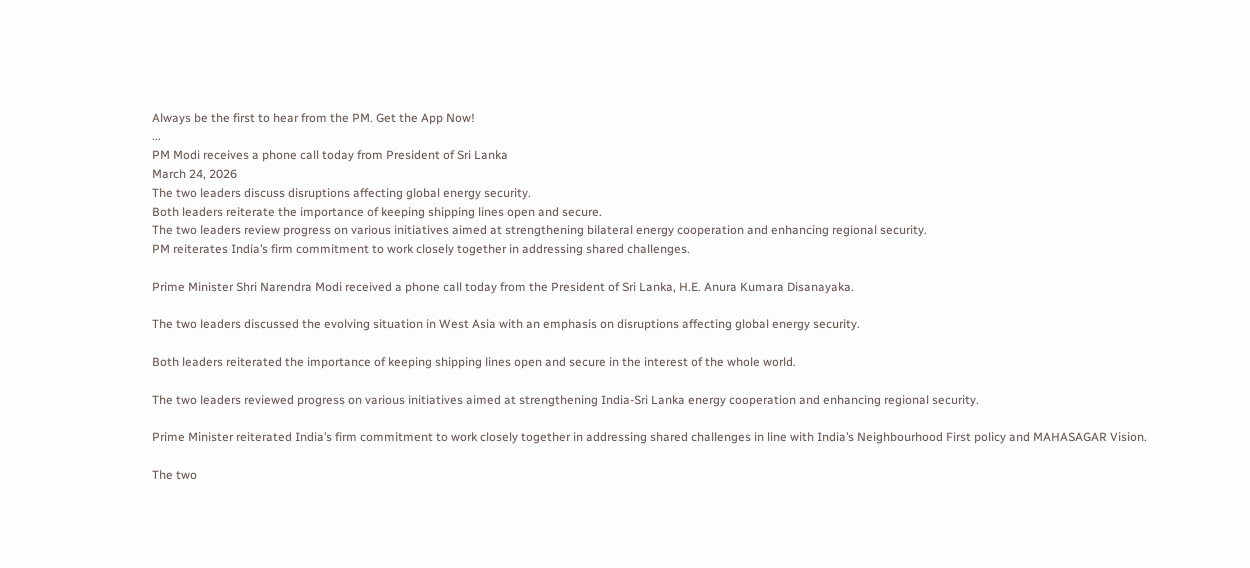Always be the first to hear from the PM. Get the App Now!
...
PM Modi receives a phone call today from President of Sri Lanka
March 24, 2026
The two leaders discuss disruptions affecting global energy security.
Both leaders reiterate the importance of keeping shipping lines open and secure.
The two leaders review progress on various initiatives aimed at strengthening bilateral energy cooperation and enhancing regional security.
PM reiterates India’s firm commitment to work closely together in addressing shared challenges.

Prime Minister Shri Narendra Modi received a phone call today from the President of Sri Lanka, H.E. Anura Kumara Disanayaka.

The two leaders discussed the evolving situation in West Asia with an emphasis on disruptions affecting global energy security.

Both leaders reiterated the importance of keeping shipping lines open and secure in the interest of the whole world.

The two leaders reviewed progress on various initiatives aimed at strengthening India-Sri Lanka energy cooperation and enhancing regional security.

Prime Minister reiterated India’s firm commitment to work closely together in addressing shared challenges in line with India’s Neighbourhood First policy and MAHASAGAR Vision.

The two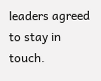leaders agreed to stay in touch.